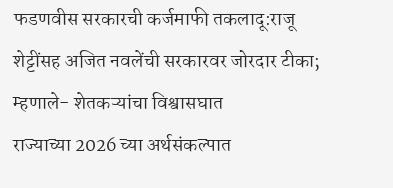फडणवीस सरकारची कर्जमाफी तकलादू:राजू शेट्टींसह अजित नवलेंची सरकारवर जोरदार टीका; म्हणाले- शेतकऱ्यांचा विश्वासघात
राज्याच्या 2026 च्या अर्थसंकल्पात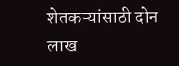शेतकऱ्यांसाठी दोन लाख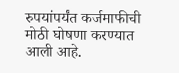रुपयांपर्यंत कर्जमाफीची मोठी घोषणा करण्यात आली आहे.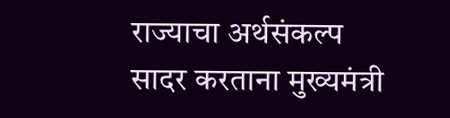राज्याचा अर्थसंकल्प सादर करताना मुख्यमंत्री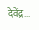देवेंद्र...